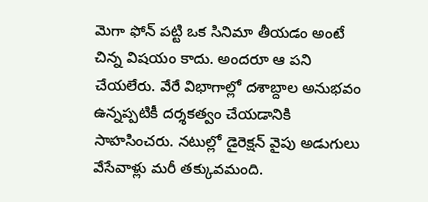మెగా ఫోన్ పట్టి ఒక సినిమా తీయడం అంటే చిన్న విషయం కాదు. అందరూ ఆ పని చేయలేరు. వేరే విభాగాల్లో దశాబ్దాల అనుభవం ఉన్నప్పటికీ దర్శకత్వం చేయడానికి సాహసించరు. నటుల్లో డైరెక్షన్ వైపు అడుగులు వేసేవాళ్లు మరీ తక్కువమంది.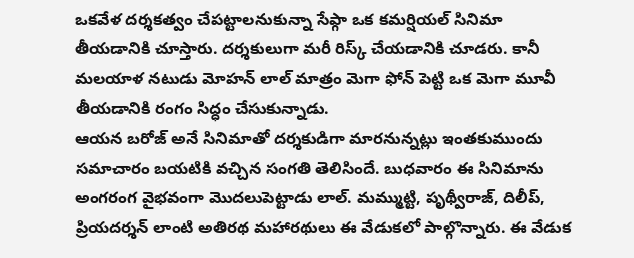ఒకవేళ దర్శకత్వం చేపట్టాలనుకున్నా సేఫ్గా ఒక కమర్షియల్ సినిమా తీయడానికి చూస్తారు. దర్శకులుగా మరీ రిస్క్ చేయడానికి చూడరు. కానీ మలయాళ నటుడు మోహన్ లాల్ మాత్రం మెగా ఫోన్ పెట్టి ఒక మెగా మూవీ తీయడానికి రంగం సిద్ధం చేసుకున్నాడు.
ఆయన బరోజ్ అనే సినిమాతో దర్శకుడిగా మారనున్నట్లు ఇంతకుముందు సమాచారం బయటికి వచ్చిన సంగతి తెలిసిందే. బుధవారం ఈ సినిమాను అంగరంగ వైభవంగా మొదలుపెట్టాడు లాల్. మమ్ముట్టి, పృథ్వీరాజ్, దిలీప్, ప్రియదర్శన్ లాంటి అతిరథ మహారథులు ఈ వేడుకలో పాల్గొన్నారు. ఈ వేడుక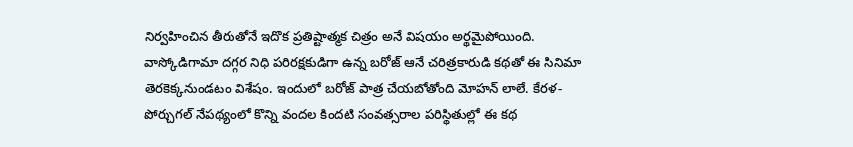నిర్వహించిన తీరుతోనే ఇదొక ప్రతిష్టాత్మక చిత్రం అనే విషయం అర్థమైపోయింది.
వాస్కోడిగామా దగ్గర నిధి పరిరక్షకుడిగా ఉన్న బరోజ్ ఆనే చరిత్రకారుడి కథతో ఈ సినిమా తెరకెక్కనుండటం విశేషం. ఇందులో బరోజ్ పాత్ర చేయబోతోంది మోహన్ లాలే. కేరళ-పోర్చుగల్ నేపథ్యంలో కొన్ని వందల కిందటి సంవత్సరాల పరిస్థితుల్లో ఈ కథ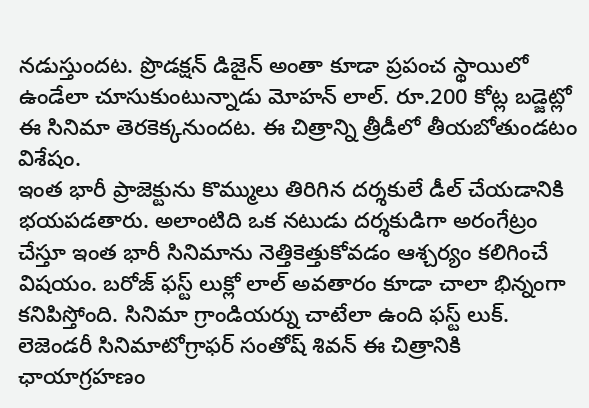నడుస్తుందట. ప్రొడక్షన్ డిజైన్ అంతా కూడా ప్రపంచ స్థాయిలో ఉండేలా చూసుకుంటున్నాడు మోహన్ లాల్. రూ.200 కోట్ల బడ్జెట్లో ఈ సినిమా తెరకెక్కనుందట. ఈ చిత్రాన్ని త్రీడీలో తీయబోతుండటం విశేషం.
ఇంత భారీ ప్రాజెక్టును కొమ్ములు తిరిగిన దర్శకులే డీల్ చేయడానికి భయపడతారు. అలాంటిది ఒక నటుడు దర్శకుడిగా అరంగేట్రం చేస్తూ ఇంత భారీ సినిమాను నెత్తికెత్తుకోవడం ఆశ్చర్యం కలిగించే విషయం. బరోజ్ ఫస్ట్ లుక్లో లాల్ అవతారం కూడా చాలా భిన్నంగా కనిపిస్తోంది. సినిమా గ్రాండియర్ను చాటేలా ఉంది ఫస్ట్ లుక్. లెజెండరీ సినిమాటోగ్రాఫర్ సంతోష్ శివన్ ఈ చిత్రానికి ఛాయాగ్రహణం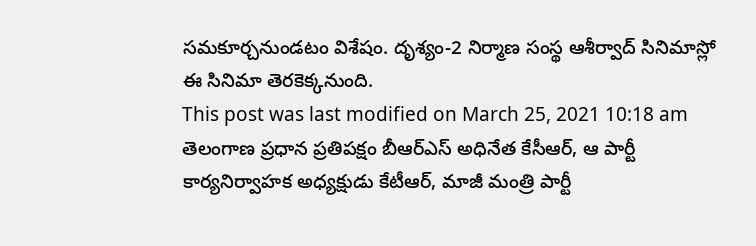సమకూర్చనుండటం విశేషం. దృశ్యం-2 నిర్మాణ సంస్థ ఆశీర్వాద్ సినిమాస్లో ఈ సినిమా తెరకెక్కనుంది.
This post was last modified on March 25, 2021 10:18 am
తెలంగాణ ప్రధాన ప్రతిపక్షం బీఆర్ఎస్ అధినేత కేసీఆర్, ఆ పార్టీ కార్యనిర్వాహక అధ్యక్షుడు కేటీఆర్, మాజీ మంత్రి పార్టీ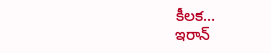కీలక…
ఇరాన్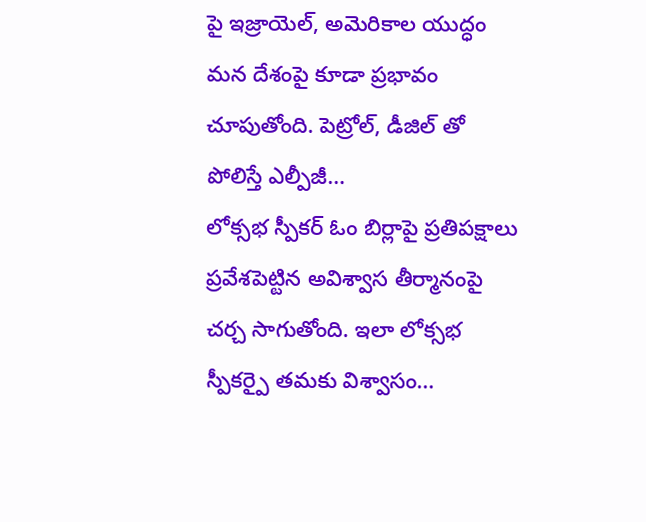పై ఇజ్రాయెల్, అమెరికాల యుద్ధం మన దేశంపై కూడా ప్రభావం చూపుతోంది. పెట్రోల్, డీజిల్ తో పోలిస్తే ఎల్పీజీ…
లోక్సభ స్పీకర్ ఓం బిర్లాపై ప్రతిపక్షాలు ప్రవేశపెట్టిన అవిశ్వాస తీర్మానంపై చర్చ సాగుతోంది. ఇలా లోక్సభ స్పీకర్పై తమకు విశ్వాసం…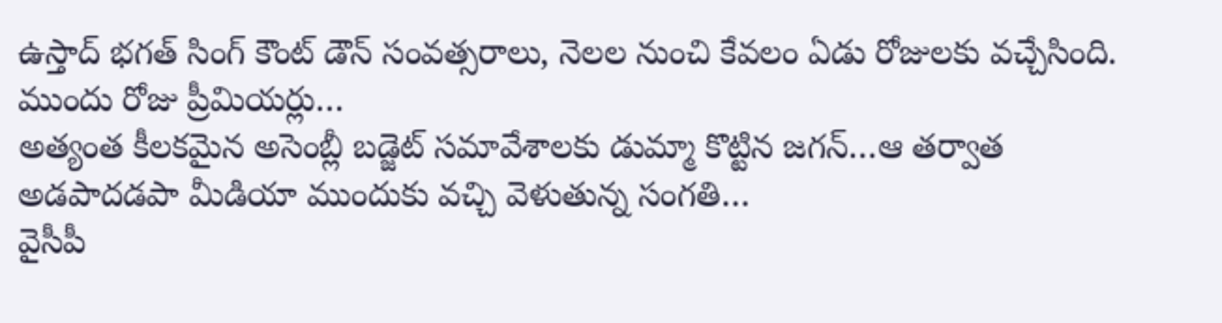ఉస్తాద్ భగత్ సింగ్ కౌంట్ డౌన్ సంవత్సరాలు, నెలల నుంచి కేవలం ఏడు రోజులకు వచ్చేసింది. ముందు రోజు ప్రీమియర్లు…
అత్యంత కీలకమైన అసెంబ్లీ బడ్జెట్ సమావేశాలకు డుమ్మా కొట్టిన జగన్…ఆ తర్వాత అడపాదడపా మీడియా ముందుకు వచ్చి వెళుతున్న సంగతి…
వైసీపీ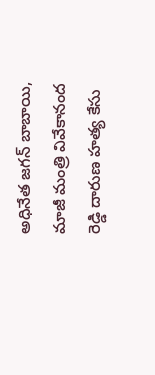అధినేత జగన్ బాబాయి, మాజీ మంత్రి వివేకానంద రెడ్డి దారుణ హత్య కేసు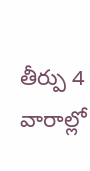తీర్పు 4 వారాల్లో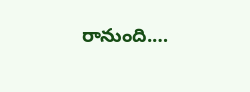రానుంది.…